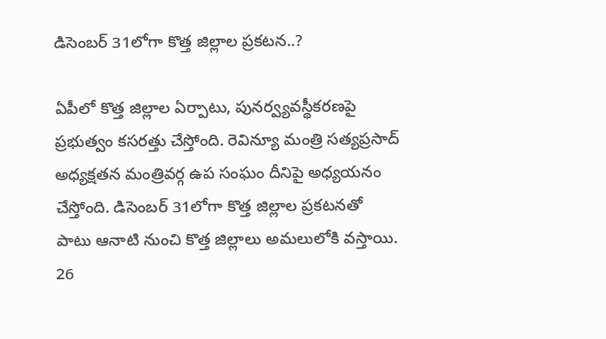డిసెంబర్ 31లోగా కొత్త జిల్లాల ప్రకటన..?

ఏపీలో కొత్త జిల్లాల ఏర్పాటు, పునర్వ్యవస్థీకరణపై ప్రభుత్వం కసరత్తు చేస్తోంది. రెవిన్యూ మంత్రి సత్యప్రసాద్ అధ్యక్షతన మంత్రివర్గ ఉప సంఘం దీనిపై అధ్యయనం చేస్తోంది. డిసెంబర్ 31లోగా కొత్త జిల్లాల ప్రకటనతో పాటు ఆనాటి నుంచి కొత్త జిల్లాలు అమలులోకి వస్తాయి. 26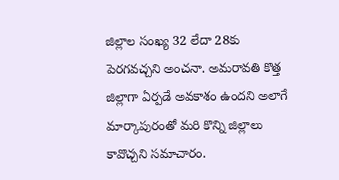జిల్లాల సంఖ్య 32 లేదా 28కు పెరగవచ్చని అంచనా. అమరావతి కొత్త జిల్లాగా ఏర్పడే అవకాశం ఉందని అలాగే మార్కాపురంతో మరి కొన్ని జిల్లాలు కావొచ్చని సమాచారం.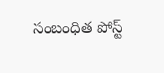సంబంధిత పోస్ట్